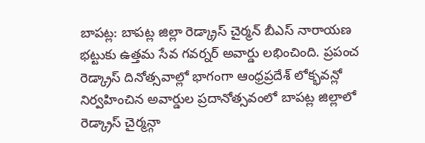బాపట్ల: బాపట్ల జిల్లా రెడ్క్రాస్ చైర్మన్ బీఎస్ నారాయణ భట్టుకు ఉత్తమ సేవ గవర్నర్ అవార్డు లభించింది. ప్రపంచ రెడ్క్రాస్ దినోత్సవాల్లో భాగంగా ఆంధ్రప్రదేశ్ లోక్భవన్లో నిర్వహించిన అవార్డుల ప్రదానోత్సవంలో బాపట్ల జిల్లాలో రెడ్క్రాస్ చైర్మన్గా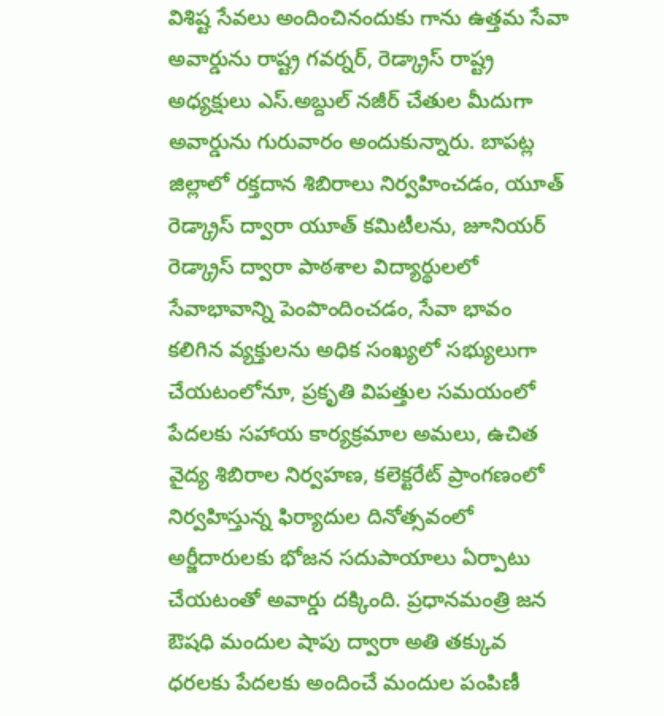విశిష్ట సేవలు అందించినందుకు గాను ఉత్తమ సేవా అవార్డును రాష్ట్ర గవర్నర్, రెడ్క్రాస్ రాష్ట్ర అధ్యక్షులు ఎస్.అబ్దుల్ నజీర్ చేతుల మీదుగా అవార్డును గురువారం అందుకున్నారు. బాపట్ల జిల్లాలో రక్తదాన శిబిరాలు నిర్వహించడం, యూత్ రెడ్క్రాస్ ద్వారా యూత్ కమిటీలను, జూనియర్ రెడ్క్రాస్ ద్వారా పాఠశాల విద్యార్థులలో సేవాభావాన్ని పెంపొందించడం, సేవా భావం కలిగిన వ్యక్తులను అధిక సంఖ్యలో సభ్యులుగా చేయటంలోనూ, ప్రకృతి విపత్తుల సమయంలో పేదలకు సహాయ కార్యక్రమాల అమలు, ఉచిత వైద్య శిబిరాల నిర్వహణ, కలెక్టరేట్ ప్రాంగణంలో నిర్వహిస్తున్న ఫిర్యాదుల దినోత్సవంలో అర్జీదారులకు భోజన సదుపాయాలు ఏర్పాటు చేయటంతో అవార్డు దక్కింది. ప్రధానమంత్రి జన ఔషధి మందుల షాపు ద్వారా అతి తక్కువ ధరలకు పేదలకు అందించే మందుల పంపిణీ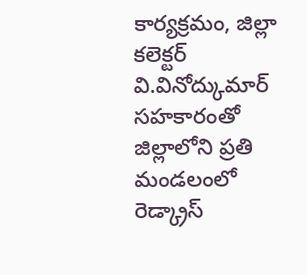కార్యక్రమం, జిల్లా కలెక్టర్ వి.వినోద్కుమార్ సహకారంతో జిల్లాలోని ప్రతి మండలంలో రెడ్క్రాస్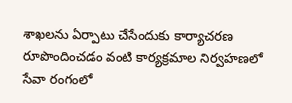శాఖలను ఏర్పాటు చేసేందుకు కార్యాచరణ రూపొందించడం వంటి కార్యక్రమాల నిర్వహణలో సేవా రంగంలో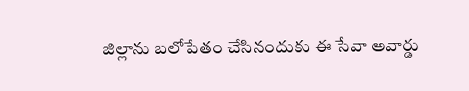జిల్లాను బలోపేతం చేసినందుకు ఈ సేవా అవార్డు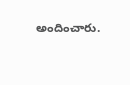అందించారు.